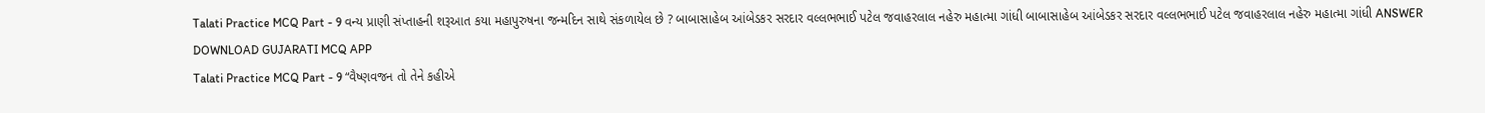Talati Practice MCQ Part - 9 વન્ય પ્રાણી સંપ્તાહની શરૂઆત કયા મહાપુરુષના જન્મદિન સાથે સંકળાયેલ છે ? બાબાસાહેબ આંબેડકર સરદાર વલ્લભભાઈ પટેલ જવાહરલાલ નહેરુ મહાત્મા ગાંધી બાબાસાહેબ આંબેડકર સરદાર વલ્લભભાઈ પટેલ જવાહરલાલ નહેરુ મહાત્મા ગાંધી ANSWER DOWNLOAD GUJARATI MCQ APP
Talati Practice MCQ Part - 9 “વૈષ્ણવજન તો તેને કહીએ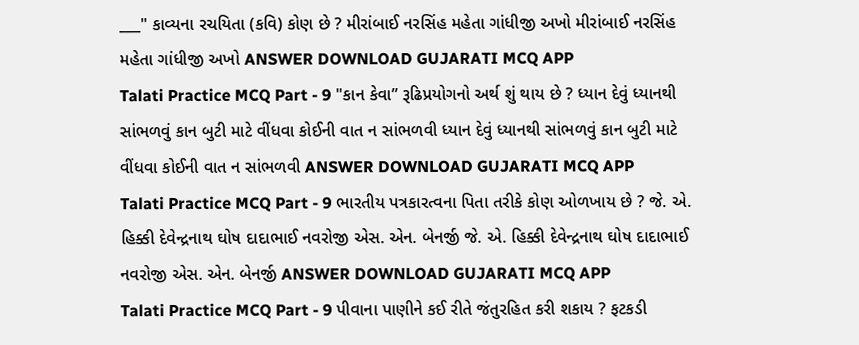___" કાવ્યના રચયિતા (કવિ) કોણ છે ? મીરાંબાઈ નરસિંહ મહેતા ગાંધીજી અખો મીરાંબાઈ નરસિંહ મહેતા ગાંધીજી અખો ANSWER DOWNLOAD GUJARATI MCQ APP
Talati Practice MCQ Part - 9 "કાન કેવા” રૂઢિપ્રયોગનો અર્થ શું થાય છે ? ધ્યાન દેવું ધ્યાનથી સાંભળવું કાન બુટી માટે વીંધવા કોઈની વાત ન સાંભળવી ધ્યાન દેવું ધ્યાનથી સાંભળવું કાન બુટી માટે વીંધવા કોઈની વાત ન સાંભળવી ANSWER DOWNLOAD GUJARATI MCQ APP
Talati Practice MCQ Part - 9 ભારતીય પત્રકારત્વના પિતા તરીકે કોણ ઓળખાય છે ? જે. એ. હિક્કી દેવેન્દ્રનાથ ઘોષ દાદાભાઈ નવરોજી એસ. એન. બેનર્જી જે. એ. હિક્કી દેવેન્દ્રનાથ ઘોષ દાદાભાઈ નવરોજી એસ. એન. બેનર્જી ANSWER DOWNLOAD GUJARATI MCQ APP
Talati Practice MCQ Part - 9 પીવાના પાણીને કઈ રીતે જંતુરહિત કરી શકાય ? ફટકડી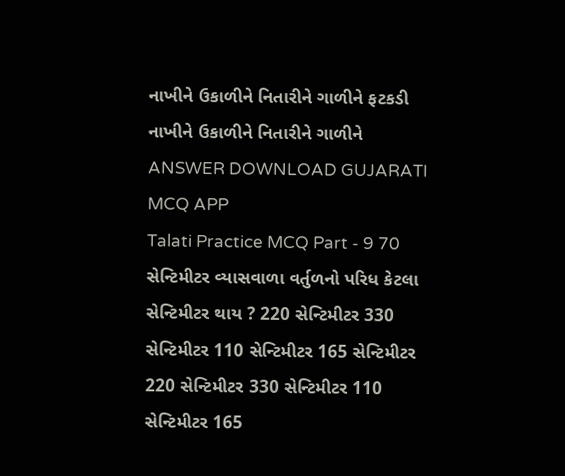નાખીને ઉકાળીને નિતારીને ગાળીને ફટકડી નાખીને ઉકાળીને નિતારીને ગાળીને ANSWER DOWNLOAD GUJARATI MCQ APP
Talati Practice MCQ Part - 9 70 સેન્ટિમીટર વ્યાસવાળા વર્તુળનો પરિધ કેટલા સેન્ટિમીટર થાય ? 220 સેન્ટિમીટર 330 સેન્ટિમીટર 110 સેન્ટિમીટર 165 સેન્ટિમીટર 220 સેન્ટિમીટર 330 સેન્ટિમીટર 110 સેન્ટિમીટર 165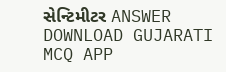સેન્ટિમીટર ANSWER DOWNLOAD GUJARATI MCQ APP